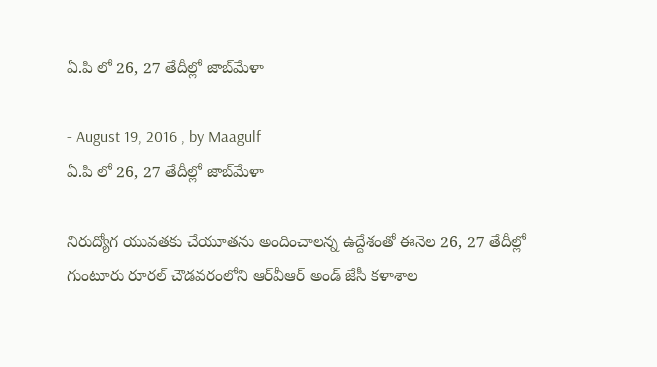ఏ.పి లో 26, 27 తేదీల్లో జాబ్‌మేళా

- August 19, 2016 , by Maagulf
ఏ.పి లో 26, 27 తేదీల్లో జాబ్‌మేళా

నిరుద్యోగ యువతకు చేయూతను అందించాలన్న ఉద్దేశంతో ఈనెల 26, 27 తేదీల్లో గుంటూరు రూరల్‌ చౌడవరంలోని ఆర్‌వీఆర్‌ అండ్‌ జేసీ కళాశాల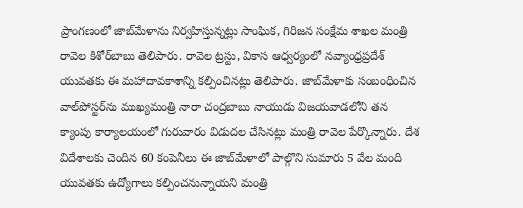ప్రాంగణంలో జాబ్‌మేళాను నిర్వహిస్తున్నట్లు సాంఘిక, గిరిజన సంక్షేమ శాఖల మంత్రి రావెల కిశోర్‌బాబు తెలిపారు. రావెల ట్రస్టు, వికాస ఆధ్వర్యంలో నవ్యాంధ్రప్రదేశ్‌ యువతకు ఈ మహాదావకాశాన్ని కల్పించినట్లు తెలిపారు. జాబ్‌మేళాకు సంబంధించిన వాల్‌పోస్టర్‌ను ముఖ్యమంత్రి నారా చంద్రబాబు నాయుడు విజయవాడలోని తన క్యాంపు కార్యాలయంలో గురువారం విడుదల చేసినట్లు మంత్రి రావెల పేర్కొన్నారు. దేశ విదేశాలకు చెందిన 60 కంపెనీలు ఈ జాబ్‌మేళాలో పాల్గొని సుమారు 5 వేల మంది యువతకు ఉద్యోగాలు కల్పించనున్నాయని మంత్రి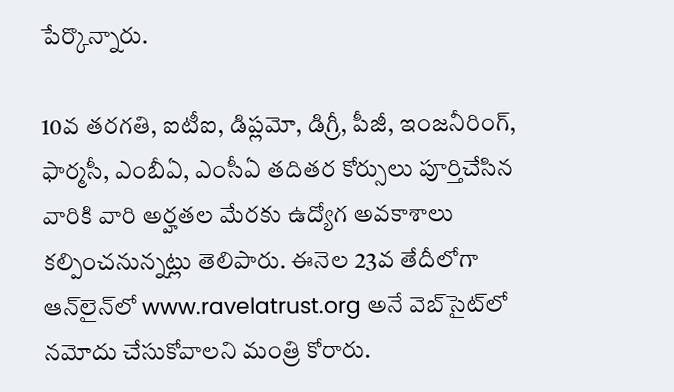పేర్కొన్నారు.

10వ తరగతి, ఐటీఐ, డిప్లమో, డిగ్రీ, పీజీ, ఇంజనీరింగ్, ఫార్మసీ, ఎంబీఏ, ఎంసీఏ తదితర కోర్సులు పూర్తిచేసిన వారికి వారి అర్హతల మేరకు ఉద్యోగ అవకాశాలు కల్పించనున్నట్లు తెలిపారు. ఈనెల 23వ తేదీలోగా ఆన్‌లైన్‌లో www.ravelatrust.org అనే వెబ్‌సైట్‌లో నమోదు చేసుకోవాలని మంత్రి కోరారు.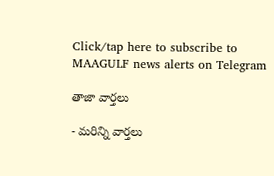Click/tap here to subscribe to MAAGULF news alerts on Telegram

తాజా వార్తలు

- మరిన్ని వార్తలు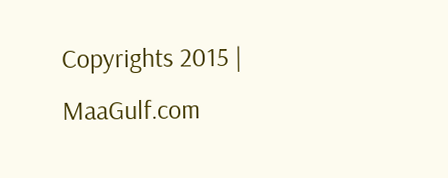Copyrights 2015 | MaaGulf.com